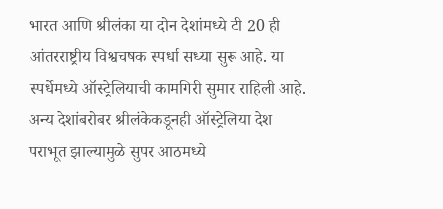भारत आणि श्रीलंका या दोन देशांमध्ये टी 20 ही आंतरराष्ट्रीय विश्वचषक स्पर्धा सध्या सुरू आहे. या स्पर्धेमध्ये ऑस्ट्रेलियाची कामगिरी सुमार राहिली आहे. अन्य देशांबरोबर श्रीलंकेकडूनही ऑस्ट्रेलिया देश पराभूत झाल्यामुळे सुपर आठमध्ये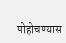पोहोचण्यास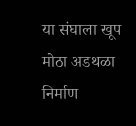या संघाला खूप मोठा अडथळा निर्माण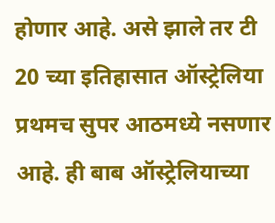होणार आहे. असे झाले तर टी 20 च्या इतिहासात ऑस्ट्रेलिया प्रथमच सुपर आठमध्ये नसणार आहे. ही बाब ऑस्ट्रेलियाच्या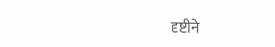दृष्टीने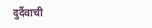दुर्दैवाची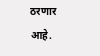ठरणार आहे.